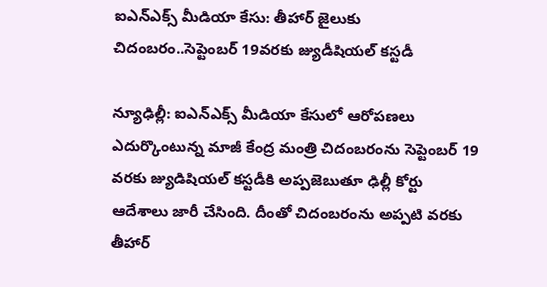ఐఎన్‌ఎక్స్ మీడియా కేసు: తీహార్ జైలుకు చిదంబరం..సెప్టెంబర్ 19వరకు జ్యుడీషియల్ కస్టడీ

న్యూఢిల్లీ: ఐఎన్ఎక్స్ మీడియా కేసులో ఆరోపణలు ఎదుర్కొంటున్న మాజీ కేంద్ర మంత్రి చిదంబరంను సెప్టెంబర్ 19 వరకు జ్యుడిషియల్ కస్టడీకి అప్పజెబుతూ ఢిల్లీ కోర్టు ఆదేశాలు జారీ చేసింది. దీంతో చిదంబరంను అప్పటి వరకు తీహార్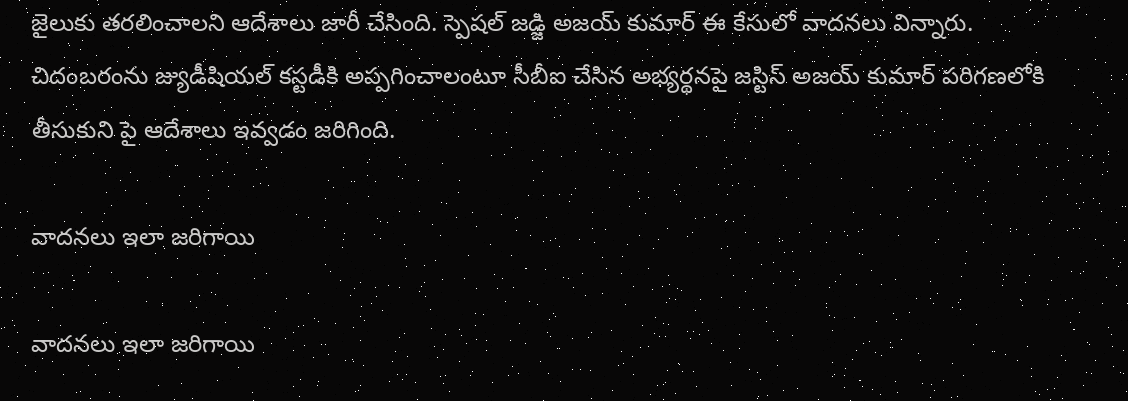జైలుకు తరలించాలని ఆదేశాలు జారీ చేసింది. స్పెషల్ జడ్జి అజయ్ కుమార్ ఈ కేసులో వాదనలు విన్నారు. చిదంబరంను జ్యుడీషియల్ కస్టడీకి అప్పగించాలంటూ సీబీఐ చేసిన అభ్యర్థనపై జస్టిస్ అజయ్ కుమార్ పరిగణలోకి తీసుకుని పై ఆదేశాలు ఇవ్వడం జరిగింది.

వాదనలు ఇలా జరిగాయి

వాదనలు ఇలా జరిగాయి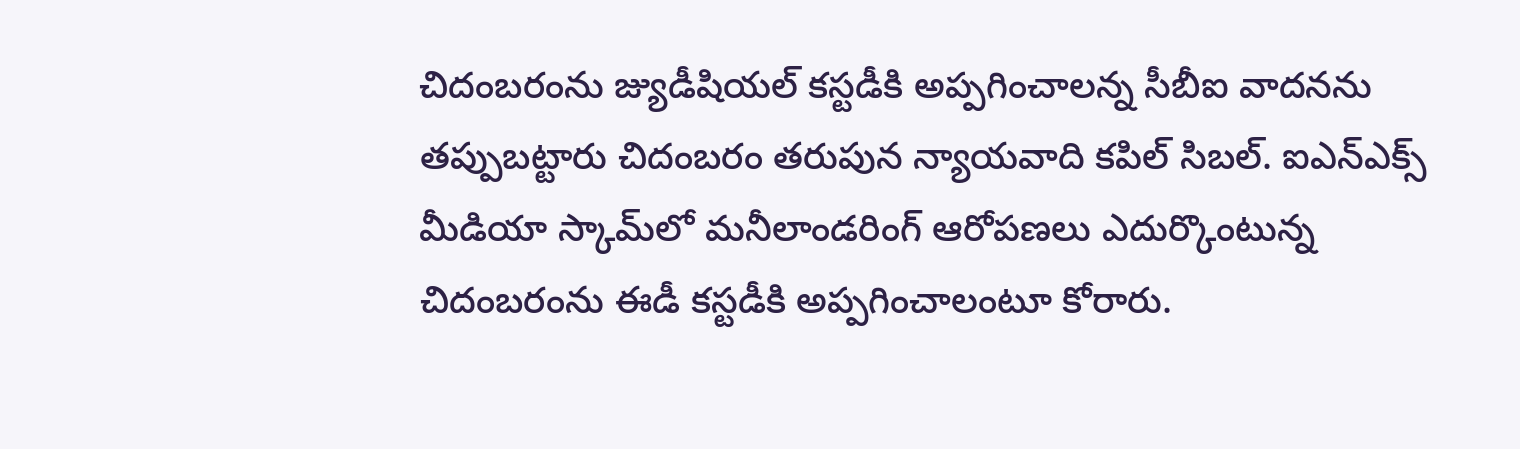చిదంబరంను జ్యుడీషియల్ కస్టడీకి అప్పగించాలన్న సీబీఐ వాదనను తప్పుబట్టారు చిదంబరం తరుపున న్యాయవాది కపిల్ సిబల్. ఐఎన్ఎక్స్ మీడియా స్కామ్‌లో మనీలాండరింగ్ ఆరోపణలు ఎదుర్కొంటున్న చిదంబరంను ఈడీ కస్టడీకి అప్పగించాలంటూ కోరారు.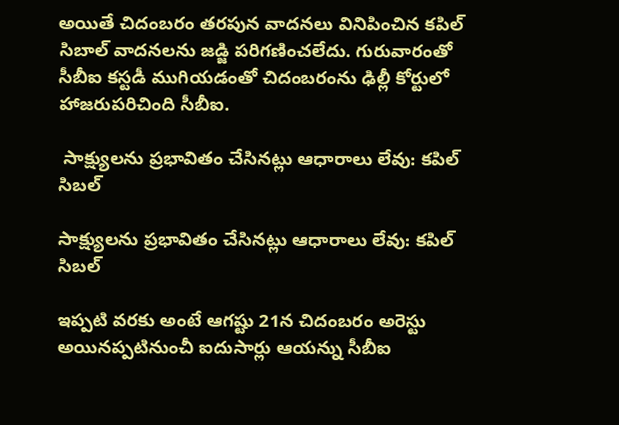అయితే చిదంబరం తరపున వాదనలు వినిపించిన కపిల్ సిబాల్ వాదనలను జడ్జి పరిగణించలేదు. గురువారంతో సీబీఐ కస్టడీ ముగియడంతో చిదంబరంను ఢిల్లీ కోర్టులో హాజరుపరిచింది సీబీఐ.

 సాక్ష్యులను ప్రభావితం చేసినట్లు ఆధారాలు లేవు: కపిల్ సిబల్

సాక్ష్యులను ప్రభావితం చేసినట్లు ఆధారాలు లేవు: కపిల్ సిబల్

ఇప్పటి వరకు అంటే ఆగష్టు 21న చిదంబరం అరెస్టు అయినప్పటినుంచీ ఐదుసార్లు ఆయన్ను సీబీఐ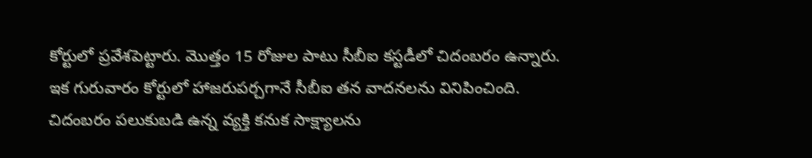కోర్టులో ప్రవేశపెట్టారు. మొత్తం 15 రోజుల పాటు సీబీఐ కస్టడీలో చిదంబరం ఉన్నారు. ఇక గురువారం కోర్టులో హాజరుపర్చగానే సీబీఐ తన వాదనలను వినిపించింది. చిదంబరం పలుకుబడి ఉన్న వ్యక్తి కనుక సాక్ష్యాలను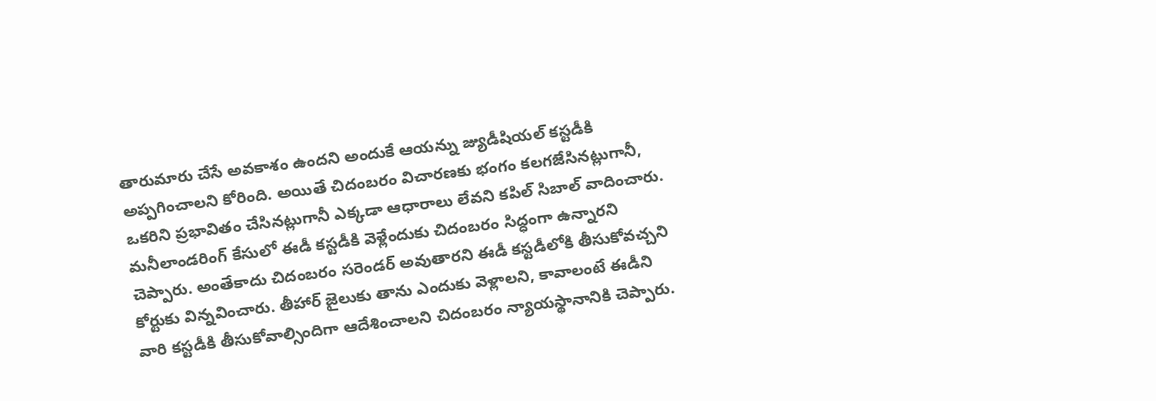తారుమారు చేసే అవకాశం ఉందని అందుకే ఆయన్ను జ్యుడీషియల్ కస్టడీకి అప్పగించాలని కోరింది. అయితే చిదంబరం విచారణకు భంగం కలగజేసినట్లుగానీ, ఒకరిని ప్రభావితం చేసినట్లుగానీ ఎక్కడా ఆధారాలు లేవని కపిల్ సిబాల్ వాదించారు. మనీలాండరింగ్ కేసులో ఈడీ కస్టడీకి వెళ్లేందుకు చిదంబరం సిద్ధంగా ఉన్నారని చెప్పారు. అంతేకాదు చిదంబరం సరెండర్ అవుతారని ఈడీ కస్టడీలోకి తీసుకోవచ్చని కోర్టుకు విన్నవించారు. తీహార్ జైలుకు తాను ఎందుకు వెళ్లాలని, కావాలంటే ఈడీని వారి కస్టడీకి తీసుకోవాల్సిందిగా ఆదేశించాలని చిదంబరం న్యాయస్థానానికి చెప్పారు.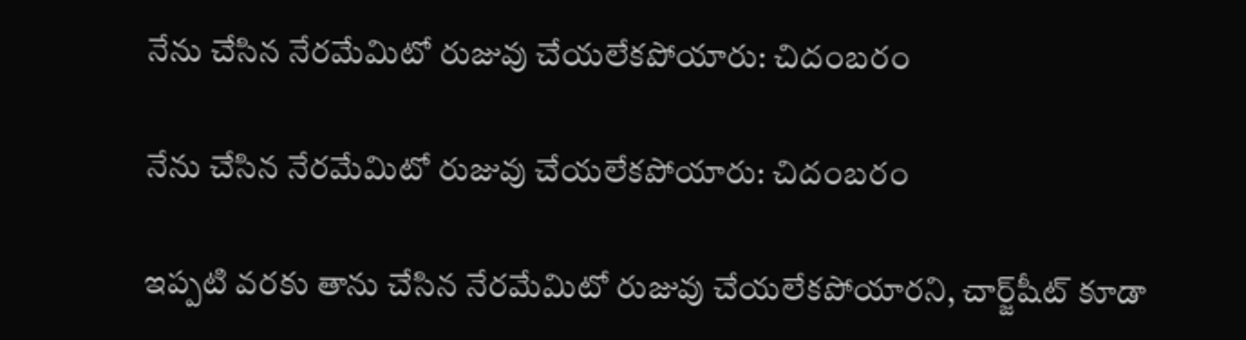నేను చేసిన నేరమేమిటో రుజువు చేయలేకపోయారు: చిదంబరం

నేను చేసిన నేరమేమిటో రుజువు చేయలేకపోయారు: చిదంబరం

ఇప్పటి వరకు తాను చేసిన నేరమేమిటో రుజువు చేయలేకపోయారని, చార్జ్‌షీట్ కూడా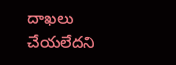దాఖలు చేయలేదని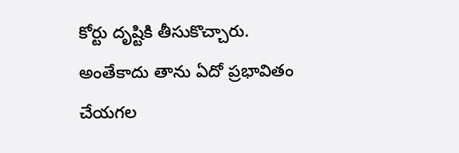కోర్టు దృష్టికి తీసుకొచ్చారు. అంతేకాదు తాను ఏదో ప్రభావితం చేయగల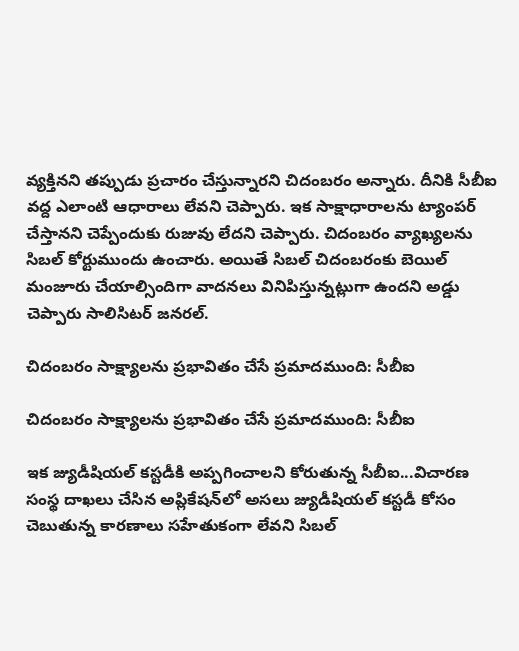వ్యక్తినని తప్పుడు ప్రచారం చేస్తున్నారని చిదంబరం అన్నారు. దీనికి సీబీఐ వద్ద ఎలాంటి ఆధారాలు లేవని చెప్పారు. ఇక సాక్షాధారాలను ట్యాంపర్ చేస్తానని చెప్పేందుకు రుజువు లేదని చెప్పారు. చిదంబరం వ్యాఖ్యలను సిబల్ కోర్టుముందు ఉంచారు. అయితే సిబల్ చిదంబరంకు బెయిల్ మంజూరు చేయాల్సిందిగా వాదనలు వినిపిస్తున్నట్లుగా ఉందని అడ్డు చెప్పారు సాలిసిటర్ జనరల్.

చిదంబరం సాక్ష్యాలను ప్రభావితం చేసే ప్రమాదముంది: సీబీఐ

చిదంబరం సాక్ష్యాలను ప్రభావితం చేసే ప్రమాదముంది: సీబీఐ

ఇక జ్యుడీషియల్ కస్టడీకి అప్పగించాలని కోరుతున్న సీబీఐ...విచారణ సంస్థ దాఖలు చేసిన అప్లికేషన్‌లో అసలు జ్యుడీషియల్ కస్టడీ కోసం చెబుతున్న కారణాలు సహేతుకంగా లేవని సిబల్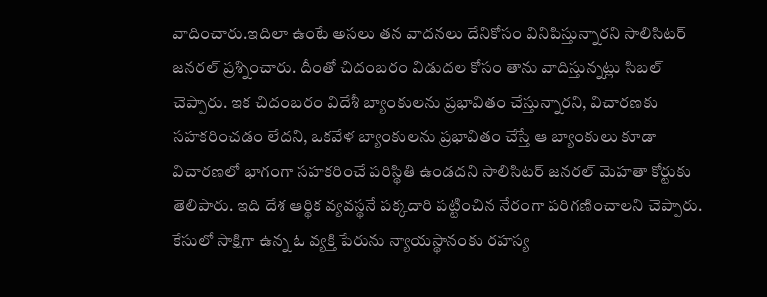వాదించారు.ఇదిలా ఉంటే అసలు తన వాదనలు దేనికోసం వినిపిస్తున్నారని సాలిసిటర్ జనరల్ ప్రశ్నించారు. దీంతో చిదంబరం విడుదల కోసం తాను వాదిస్తున్నట్లు సిబల్ చెప్పారు. ఇక చిదంబరం విదేశీ బ్యాంకులను ప్రభావితం చేస్తున్నారని, విచారణకు సహకరించడం లేదని, ఒకవేళ బ్యాంకులను ప్రభావితం చేస్తే ఆ బ్యాంకులు కూడా విచారణలో భాగంగా సహకరించే పరిస్థితి ఉండదని సాలిసిటర్ జనరల్ మెహతా కోర్టుకు తెలిపారు. ఇది దేశ ఆర్థిక వ్యవస్థనే పక్కదారి పట్టించిన నేరంగా పరిగణించాలని చెప్పారు. కేసులో సాక్షిగా ఉన్న ఓ వ్యక్తి పేరును న్యాయస్థానంకు రహస్య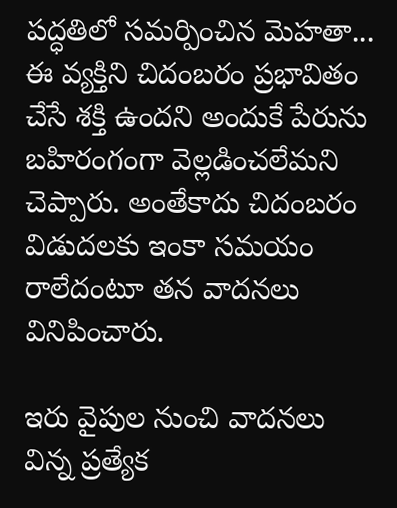పద్ధతిలో సమర్పించిన మెహతా... ఈ వ్యక్తిని చిదంబరం ప్రభావితం చేసే శక్తి ఉందని అందుకే పేరును బహిరంగంగా వెల్లడించలేమని చెప్పారు. అంతేకాదు చిదంబరం విడుదలకు ఇంకా సమయం రాలేదంటూ తన వాదనలు వినిపించారు.

ఇరు వైపుల నుంచి వాదనలు విన్న ప్రత్యేక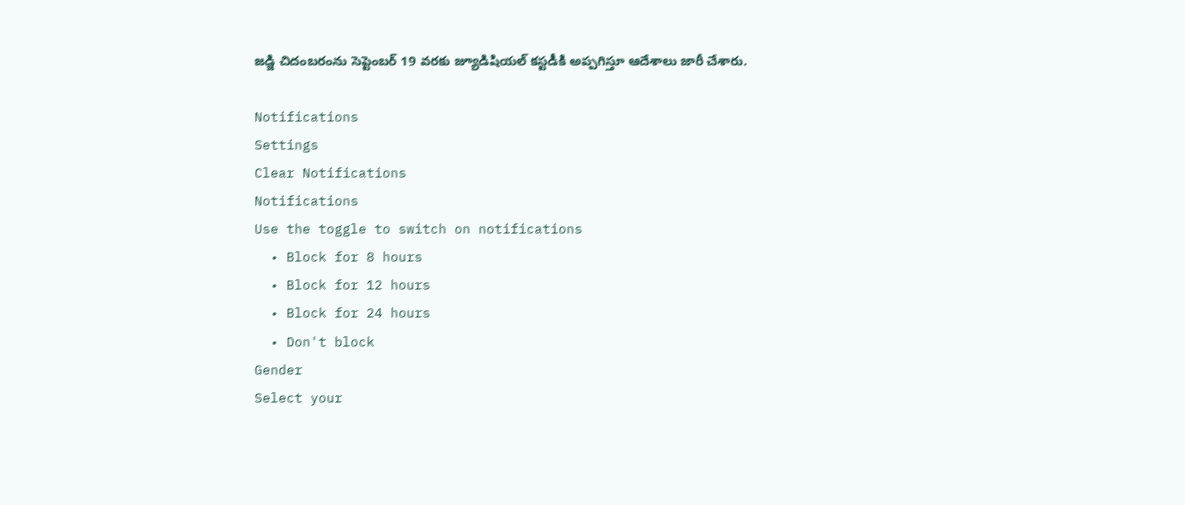జడ్జి చిదంబరంను సెప్టెంబర్ 19 వరకు జ్యూడిషియల్ కస్టడీకి అప్పగిస్తూ ఆదేశాలు జారీ చేశారు.

Notifications
Settings
Clear Notifications
Notifications
Use the toggle to switch on notifications
  • Block for 8 hours
  • Block for 12 hours
  • Block for 24 hours
  • Don't block
Gender
Select your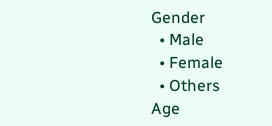Gender
  • Male
  • Female
  • Others
Age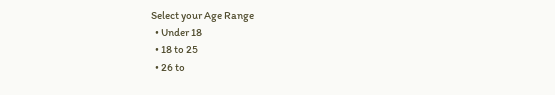Select your Age Range
  • Under 18
  • 18 to 25
  • 26 to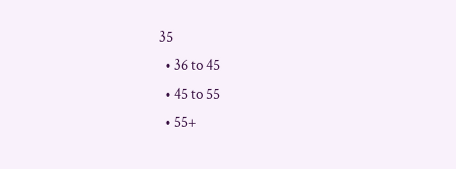35
  • 36 to 45
  • 45 to 55
  • 55+